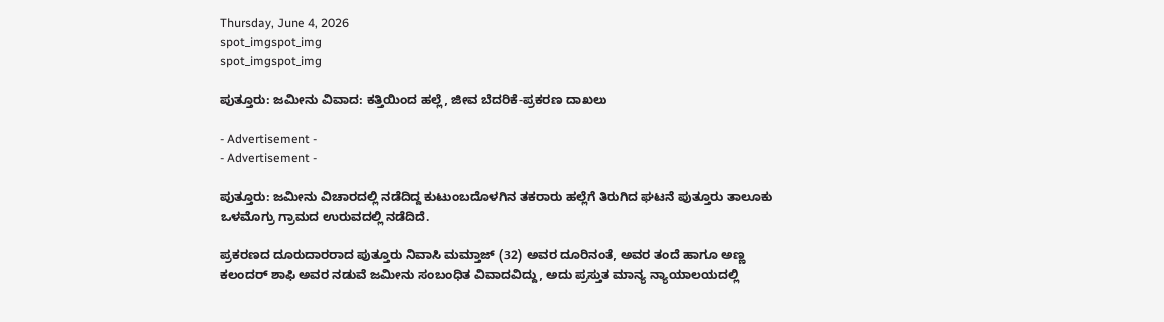Thursday, June 4, 2026
spot_imgspot_img
spot_imgspot_img

ಪುತ್ತೂರು: ಜಮೀನು ವಿವಾದ: ಕತ್ತಿಯಿಂದ ಹಲ್ಲೆ, ಜೀವ ಬೆದರಿಕೆ-ಪ್ರಕರಣ ದಾಖಲು

- Advertisement -
- Advertisement -

ಪುತ್ತೂರು: ಜಮೀನು ವಿಚಾರದಲ್ಲಿ ನಡೆದಿದ್ದ ಕುಟುಂಬದೊಳಗಿನ ತಕರಾರು ಹಲ್ಲೆಗೆ ತಿರುಗಿದ ಘಟನೆ ಪುತ್ತೂರು ತಾಲೂಕು ಒಳಮೊಗ್ರು ಗ್ರಾಮದ ಉರುವದಲ್ಲಿ ನಡೆದಿದೆ.

ಪ್ರಕರಣದ ದೂರುದಾರರಾದ ಪುತ್ತೂರು ನಿವಾಸಿ ಮಮ್ತಾಜ್‌ (32) ಅವರ ದೂರಿನಂತೆ, ಅವರ ತಂದೆ ಹಾಗೂ ಅಣ್ಣ ಕಲಂದರ್‌ ಶಾಫಿ ಅವರ ನಡುವೆ ಜಮೀನು ಸಂಬಂಧಿತ ವಿವಾದವಿದ್ದು, ಅದು ಪ್ರಸ್ತುತ ಮಾನ್ಯ ನ್ಯಾಯಾಲಯದಲ್ಲಿ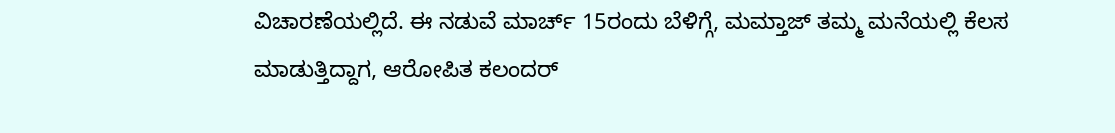ವಿಚಾರಣೆಯಲ್ಲಿದೆ. ಈ ನಡುವೆ ಮಾರ್ಚ್ 15ರಂದು ಬೆಳಿಗ್ಗೆ, ಮಮ್ತಾಜ್‌ ತಮ್ಮ ಮನೆಯಲ್ಲಿ ಕೆಲಸ ಮಾಡುತ್ತಿದ್ದಾಗ, ಆರೋಪಿತ ಕಲಂದರ್‌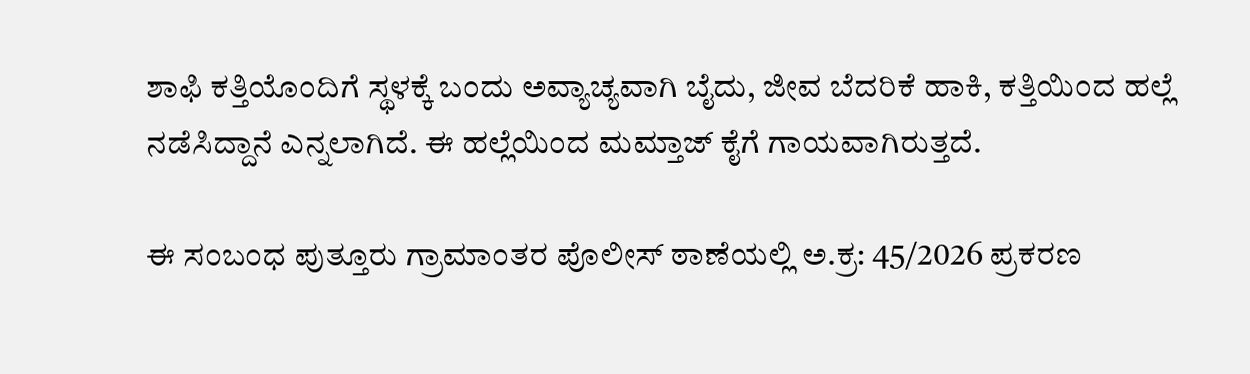ಶಾಫಿ ಕತ್ತಿಯೊಂದಿಗೆ ಸ್ಥಳಕ್ಕೆ ಬಂದು ಅವ್ಯಾಚ್ಯವಾಗಿ ಬೈದು, ಜೀವ ಬೆದರಿಕೆ ಹಾಕಿ, ಕತ್ತಿಯಿಂದ ಹಲ್ಲೆ ನಡೆಸಿದ್ದಾನೆ ಎನ್ನಲಾಗಿದೆ. ಈ ಹಲ್ಲೆಯಿಂದ ಮಮ್ತಾಜ್‌ ಕೈಗೆ ಗಾಯವಾಗಿರುತ್ತದೆ.

ಈ ಸಂಬಂಧ ಪುತ್ತೂರು ಗ್ರಾಮಾಂತರ ಪೊಲೀಸ್ ಠಾಣೆಯಲ್ಲಿ ಅ.ಕ್ರ: 45/2026 ಪ್ರಕರಣ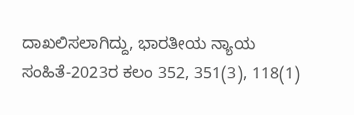ದಾಖಲಿಸಲಾಗಿದ್ದು, ಭಾರತೀಯ ನ್ಯಾಯ ಸಂಹಿತೆ-2023ರ ಕಲಂ 352, 351(3), 118(1)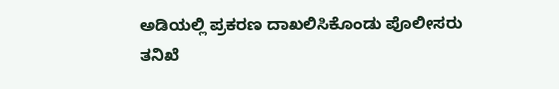ಅಡಿಯಲ್ಲಿ ಪ್ರಕರಣ ದಾಖಲಿಸಿಕೊಂಡು ಪೊಲೀಸರು ತನಿಖೆ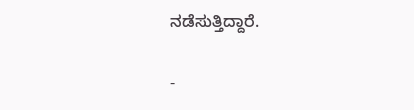ನಡೆಸುತ್ತಿದ್ದಾರೆ.

-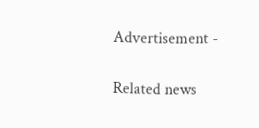Advertisement -

Related news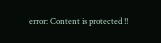error: Content is protected !!